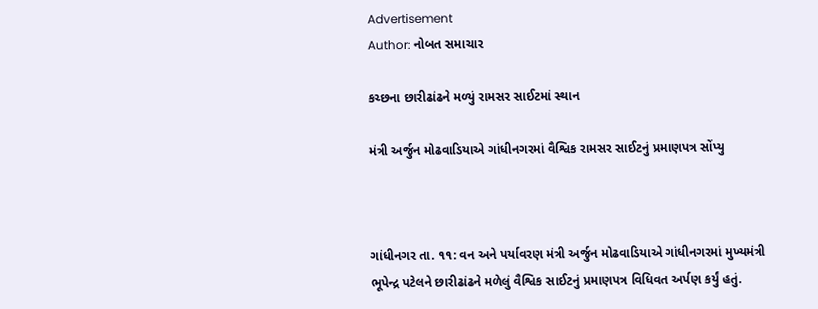Advertisement
Author: નોબત સમાચાર

કચ્છના છારીઢાંઢને મળ્યું રામસર સાઈટમાં સ્થાન

મંત્રી અર્જુન મોઢવાડિયાએ ગાંધીનગરમાં વૈશ્વિક રામસર સાઈટનું પ્રમાણપત્ર સોંપ્યુ



ગાંધીનગર તા. ૧૧: વન અને પર્યાવરણ મંત્રી અર્જુન મોઢવાડિયાએ ગાંધીનગરમાં મુખ્યમંત્રી ભૂપેન્દ્ર પટેલને છારીઢાંઢને મળેલું વૈશ્વિક સાઈટનું પ્રમાણપત્ર વિધિવત અર્પણ કર્યું હતું.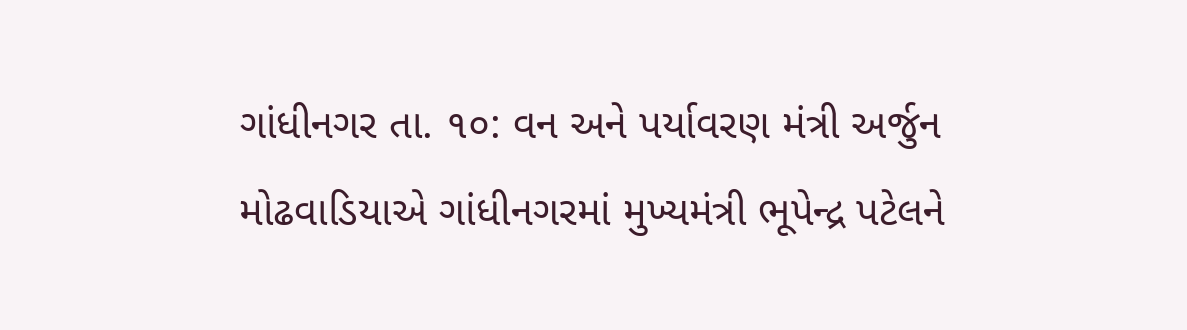ગાંધીનગર તા. ૧૦: વન અને પર્યાવરણ મંત્રી અર્જુન મોઢવાડિયાએ ગાંધીનગરમાં મુખ્યમંત્રી ભૂપેન્દ્ર પટેલને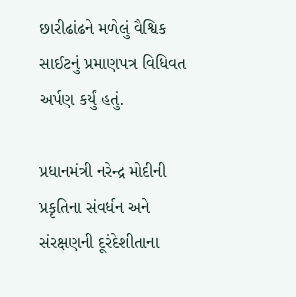છારીઢાંઢને મળેલું વૈશ્વિક સાઈટનું પ્રમાણપત્ર વિધિવત અર્પણ કર્યું હતું.

પ્રધાનમંત્રી નરેન્દ્ર મોદીની પ્રકૃતિના સંવર્ધન અને સંરક્ષણની દૂરંદેશીતાના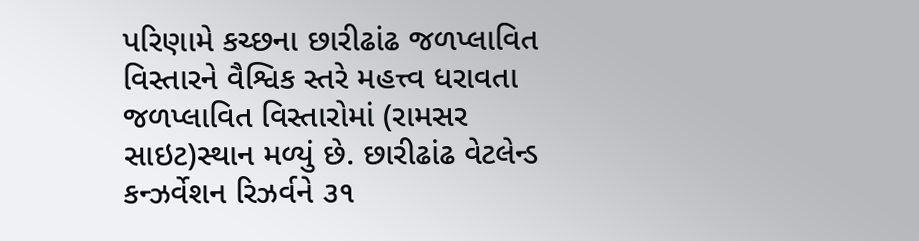પરિણામે કચ્છના છારીઢાંઢ જળપ્લાવિત વિસ્તારને વૈશ્વિક સ્તરે મહત્ત્વ ધરાવતા જળપ્લાવિત વિસ્તારોમાં (રામસર સાઇટ)સ્થાન મળ્યું છે. છારીઢાંઢ વેટલેન્ડ કન્ઝર્વેશન રિઝર્વને ૩૧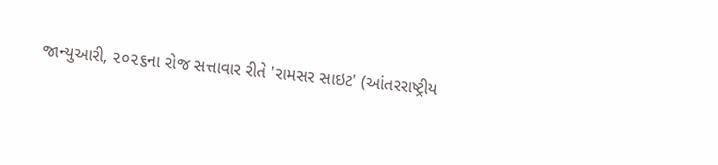જાન્યુઆરી, ૨૦૨૬ના રોજ સત્તાવાર રીતે 'રામસર સાઇટ' (આંતરરાષ્ટ્રીય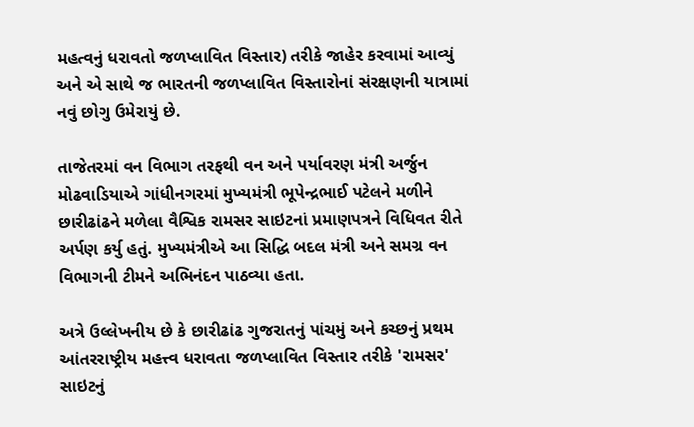મહત્વનું ધરાવતો જળપ્લાવિત વિસ્તાર) તરીકે જાહેર કરવામાં આવ્યું અને એ સાથે જ ભારતની જળપ્લાવિત વિસ્તારોનાં સંરક્ષણની યાત્રામાં નવું છોગુ ઉમેરાયું છે.

તાજેતરમાં વન વિભાગ તરફથી વન અને પર્યાવરણ મંત્રી અર્જુન મોઢવાડિયાએ ગાંધીનગરમાં મુખ્યમંત્રી ભૂપેન્દ્રભાઈ પટેલને મળીને છારીઢાંઢને મળેલા વૈશ્વિક રામસર સાઇટનાં પ્રમાણપત્રને વિધિવત રીતે અર્પણ કર્યુ હતું. મુખ્યમંત્રીએ આ સિદ્ધિ બદલ મંત્રી અને સમગ્ર વન વિભાગની ટીમને અભિનંદન પાઠવ્યા હતા.

અત્રે ઉલ્લેખનીય છે કે છારીઢાંઢ ગુજરાતનું પાંચમું અને કચ્છનું પ્રથમ આંતરરાષ્ટ્રીય મહત્ત્વ ધરાવતા જળપ્લાવિત વિસ્તાર તરીકે 'રામસર' સાઇટનું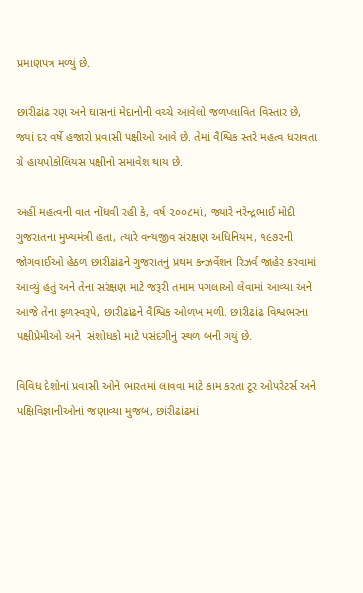પ્રમાણપત્ર મળ્યું છે.

છારીઢાંઢ રણ અને ઘાસનાં મેદાનોની વચ્ચે આવેલો જળપ્લાવિત વિસ્તાર છે, જ્યાં દર વર્ષે હજારો પ્રવાસી પક્ષીઓ આવે છે. તેમાં વૈશ્વિક સ્તરે મહત્વ ધરાવતા ગ્રે હાયપોકોલિયસ પક્ષીનો સમાવેશ થાય છે.

અહીં મહત્વની વાત નોંધવી રહી કે, વર્ષ ૨૦૦૮માં, જ્યારે નરેન્દ્રભાઈ મોદી ગુજરાતના મુખ્યમંત્રી હતા, ત્યારે વન્યજીવ સંરક્ષણ અધિનિયમ, ૧૯૭૨ની જોગવાઈઓ હેઠળ છારીઢાંઢને ગુજરાતનું પ્રથમ કન્ઝર્વેશન રિઝર્વ જાહેર કરવામાં આવ્યું હતું અને તેના સરંક્ષણ માટે જરૂરી તમામ પગલાઓ લેવામાં આવ્યા અને આજે તેના ફળસ્વરૂપે, છારીઢાંઢને વૈશ્વિક ઓળખ મળી. છારીઢાંઢ વિશ્વભરના પક્ષીપ્રેમીઓ અને  સંશોધકો માટે પસંદગીનું સ્થળ બની ગયું છે.

વિવિધ દેશોનાં પ્રવાસી ઓને ભારતમાં લાવવા માટે કામ કરતા ટૂર ઓપરેટર્સ અને પક્ષિવિજ્ઞાનીઓનાં જણાવ્યા મુજબ, છાંરીઢાંઢમાં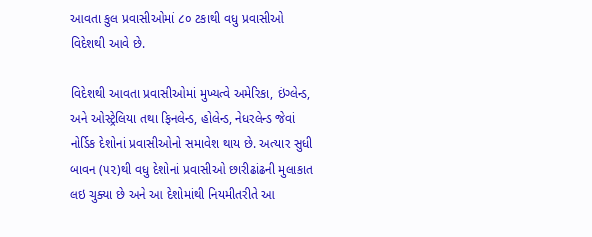આવતા કુલ પ્રવાસીઓમાં ૮૦ ટકાથી વધુ પ્રવાસીઓ વિદેશથી આવે છે.

વિદેશથી આવતા પ્રવાસીઓમાં મુખ્યત્વે અમેરિકા, ઇંગ્લેન્ડ, અને ઓસ્ટ્રેલિયા તથા ફિનલેન્ડ, હોલેન્ડ, નેધરલેન્ડ જેવાં નોર્ડિક દેશોનાં પ્રવાસીઓનો સમાવેશ થાય છે. અત્યાર સુધી બાવન (૫૨)થી વધુ દેશોનાં પ્રવાસીઓ છારીઢાંઢની મુલાકાત લઇ ચુક્યા છે અને આ દેશોમાંથી નિયમીતરીતે આ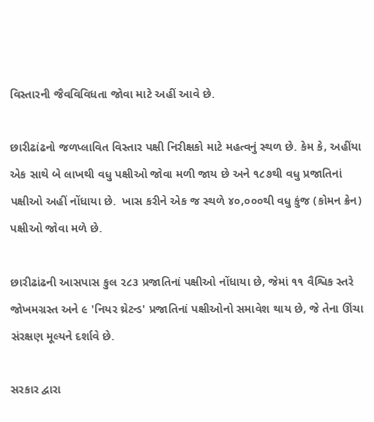વિસ્તારની જૈવવિવિધતા જોવા માટે અહીં આવે છે.

છારીઢાંઢનો જળપ્લાવિત વિસ્તાર પક્ષી નિરીક્ષકો માટે મહત્વનું સ્થળ છે. કેમ કે, અહીંયા એક સાથે બે લાખથી વધુ પક્ષીઓ જોવા મળી જાય છે અને ૧૮૭થી વધુ પ્રજાતિનાં પક્ષીઓ અહીં નોંધાયા છે.  ખાસ કરીને એક જ સ્થળે ૪૦,૦૦૦થી વધુ કુંજ (કોમન ક્રેન) પક્ષીઓ જોવા મળે છે.

છારીઢાંઢની આસપાસ કુલ ૨૮૩ પ્રજાતિનાં પક્ષીઓ નોંધાયા છે, જેમાં ૧૧ વૈશ્વિક સ્તરે જોખમગ્રસ્ત અને ૯ 'નિયર થ્રેટન્ડ' પ્રજાતિનાં પક્ષીઓનો સમાવેશ થાય છે, જે તેના ઊંચા સંરક્ષણ મૂલ્યને દર્શાવે છે.

સરકાર દ્વારા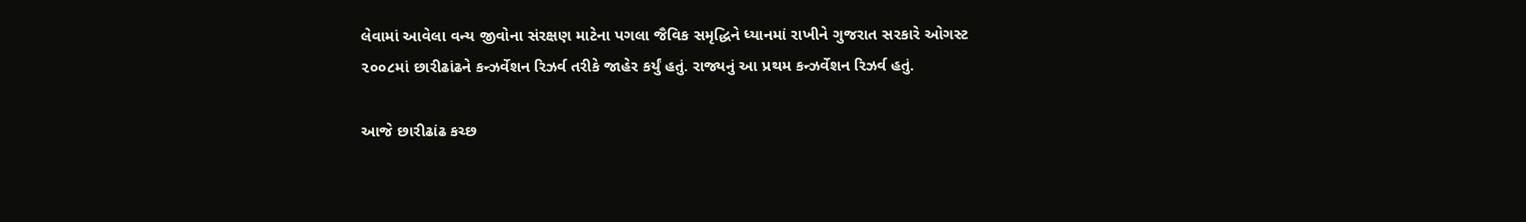લેવામાં આવેલા વન્ય જીવોના સંરક્ષણ માટેના પગલા જૈવિક સમૃદ્ધિને ધ્યાનમાં રાખીને ગુજરાત સરકારે ઓગસ્ટ ૨૦૦૮માં છારીઢાંઢને કન્ઝર્વેશન રિઝર્વ તરીકે જાહેર કર્યું હતું. રાજ્યનું આ પ્રથમ કન્ઝર્વેશન રિઝર્વ હતું.

આજે છારીઢાંઢ કચ્છ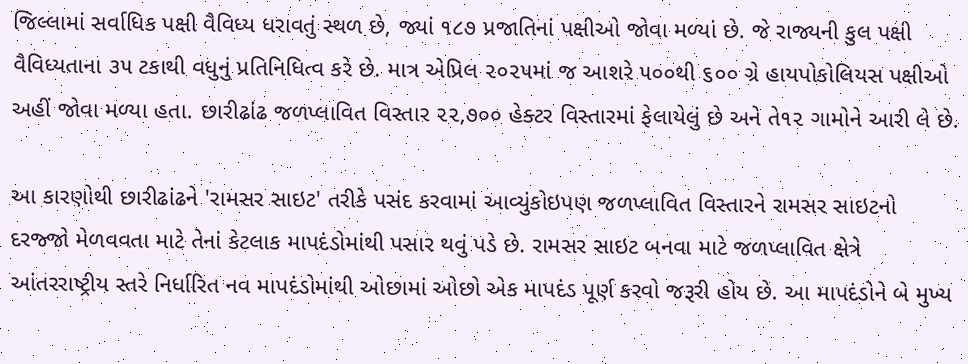જિલ્લામાં સર્વાધિક પક્ષી વૈવિધ્ય ધરાવતું સ્થળ છે, જ્યાં ૧૮૭ પ્રજાતિનાં પક્ષીઓ જોવા મળ્યાં છે. જે રાજ્યની કુલ પક્ષી વૈવિધ્યતાના ૩૫ ટકાથી વધુનું પ્રતિનિધિત્વ કરે છે. માત્ર એપ્રિલ ૨૦૨૫માં જ આશરે ૫૦૦થી ૬૦૦ ગ્રે હાયપોકોલિયસ પક્ષીઓ અહીં જોવા મળ્યા હતા. છારીઢાંઢ જળપ્લાવિત વિસ્તાર ૨૨,૭૦૦ હેક્ટર વિસ્તારમાં ફેલાયેલું છે અને તે૧૨ ગામોને આરી લે છે.

આ કારણોથી છારીઢાંઢને 'રામસર સાઇટ' તરીકે પસંદ કરવામાં આવ્યુંકોઇપણ જળપ્લાવિત વિસ્તારને રામસર સાઇટનો દરજ્જો મેળવવતા માટે તેનાં કેટલાક માપદંડોમાંથી પસાર થવું પડે છે. રામસર સાઇટ બનવા માટે જળપ્લાવિત ક્ષેત્રે આંતરરાષ્ટ્રીય સ્તરે નિર્ધારિત નવ માપદંડોમાંથી ઓછામાં ઓછો એક માપદંડ પૂર્ણ કરવો જરૂરી હોય છે. આ માપદંડોને બે મુખ્ય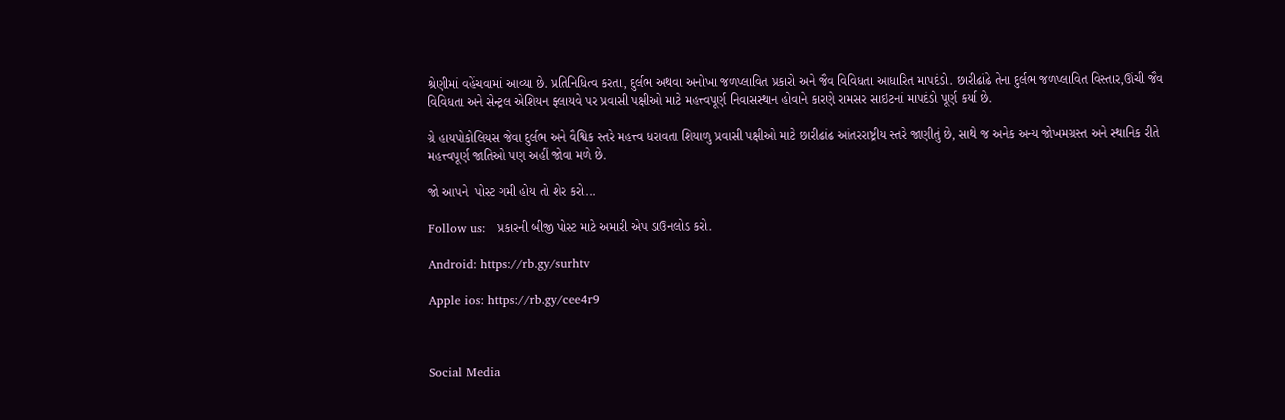શ્રેણીમાં વહેંચવામાં આવ્યા છે. પ્રતિનિધિત્વ કરતા, દુર્લભ અથવા અનોખા જળપ્લાવિત પ્રકારો અને જૈવ વિવિધતા આધારિત માપદંડો. છારીઢાંઢે તેના દુર્લભ જળપ્લાવિત વિસ્તાર,ઊંચી જૈવ વિવિધતા અને સેન્ટ્રલ એશિયન ફ્લાયવે પર પ્રવાસી પક્ષીઓ માટે મહત્ત્વપૂર્ણ નિવાસસ્થાન હોવાને કારણે રામસર સાઇટનાં માપદંડો પૂર્ણ કર્યા છે.

ગ્રે હાયપોકોલિયસ જેવા દુર્લભ અને વૈશ્વિક સ્તરે મહત્ત્વ ધરાવતા શિયાળુ પ્રવાસી પક્ષીઓ માટે છારીઢાંઢ આંતરરાષ્ટ્રીય સ્તરે જાણીતું છે, સાથે જ અનેક અન્ય જોખમગ્રસ્ત અને સ્થાનિક રીતે મહત્ત્વપૂર્ણ જાતિઓ પણ અહીં જોવા મળે છે.

જો આપને  પોસ્ટ ગમી હોય તો શેર કરો...

Follow us:   પ્રકારની બીજી પોસ્ટ માટે અમારી એપ ડાઉનલોડ કરો.

Android: https://rb.gy/surhtv

Apple ios: https://rb.gy/cee4r9



Social Media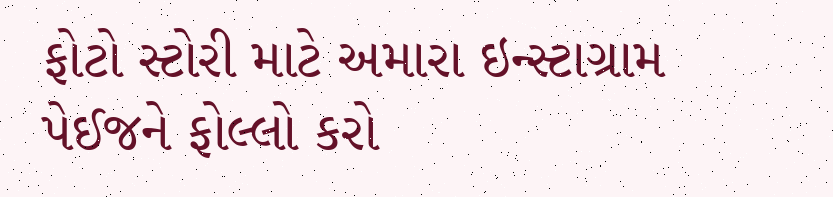ફોટો સ્ટોરી માટે અમારા ઇન્સ્ટાગ્રામ પેઈજને ફોલ્લો કરો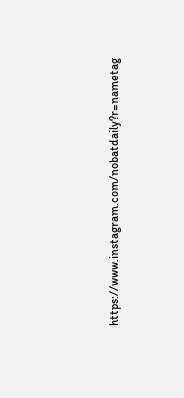https://www.instagram.com/nobatdaily?r=nametag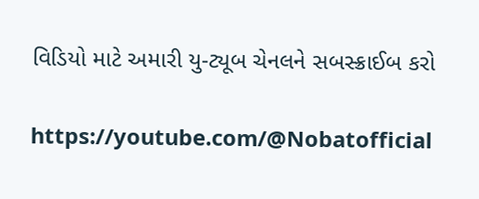વિડિયો માટે અમારી યુ-ટ્યૂબ ચેનલને સબસ્ક્રાઈબ કરો

https://youtube.com/@Nobatofficial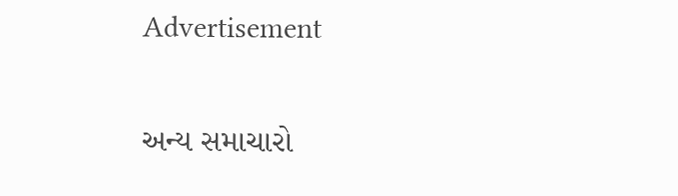Advertisement

અન્ય સમાચારો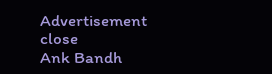Advertisement
close
Ank Bandh